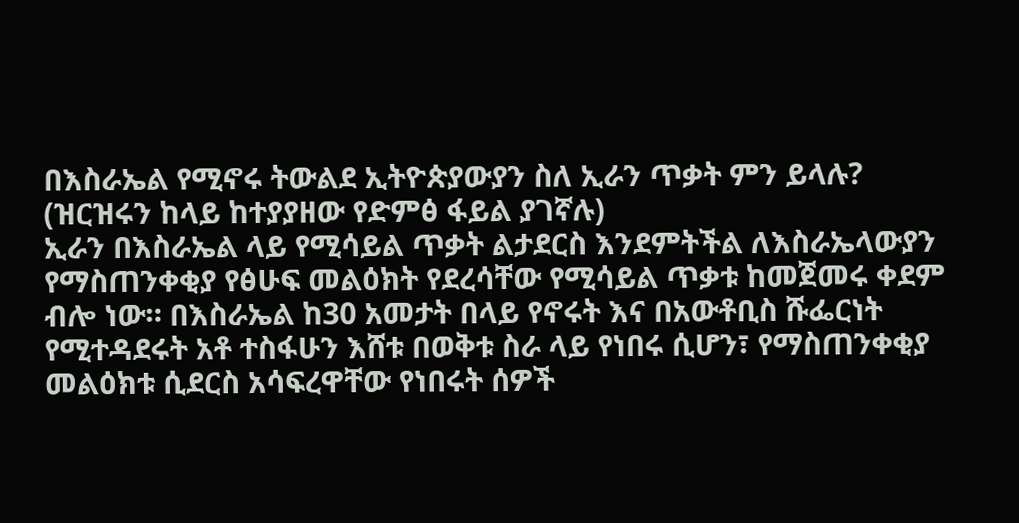በእስራኤል የሚኖሩ ትውልደ ኢትዮጵያውያን ስለ ኢራን ጥቃት ምን ይላሉ?
(ዝርዝሩን ከላይ ከተያያዘው የድምፅ ፋይል ያገኛሉ)
ኢራን በእስራኤል ላይ የሚሳይል ጥቃት ልታደርስ እንደምትችል ለእስራኤላውያን የማስጠንቀቂያ የፅሁፍ መልዕክት የደረሳቸው የሚሳይል ጥቃቱ ከመጀመሩ ቀደም ብሎ ነው። በእስራኤል ከ30 አመታት በላይ የኖሩት እና በአውቶቢስ ሹፌርነት የሚተዳደሩት አቶ ተስፋሁን እሸቱ በወቅቱ ስራ ላይ የነበሩ ሲሆን፣ የማስጠንቀቂያ መልዕክቱ ሲደርስ አሳፍረዋቸው የነበሩት ሰዎች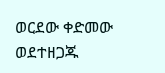ወርደው ቀድመው ወደተዘጋጁ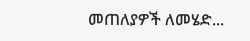መጠለያዎች ለመሄድ...